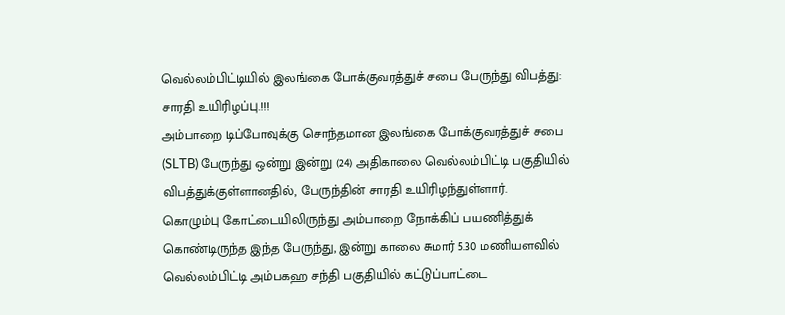வெல்லம்பிட்டியில் இலங்கை போக்குவரத்துச் சபை பேருந்து விபத்து: சாரதி உயிரிழப்பு.!!!
அம்பாறை டிப்போவுக்கு சொந்தமான இலங்கை போக்குவரத்துச் சபை (SLTB) பேருந்து ஒன்று இன்று (24) அதிகாலை வெல்லம்பிட்டி பகுதியில் விபத்துக்குள்ளானதில், பேருந்தின் சாரதி உயிரிழந்துள்ளார்.
கொழும்பு கோட்டையிலிருந்து அம்பாறை நோக்கிப் பயணித்துக் கொண்டிருந்த இந்த பேருந்து, இன்று காலை சுமார் 5.30 மணியளவில் வெல்லம்பிட்டி அம்பகஹ சந்தி பகுதியில் கட்டுப்பாட்டை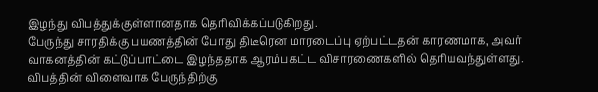இழந்து விபத்துக்குள்ளானதாக தெரிவிக்கப்படுகிறது.
பேருந்து சாரதிக்கு பயணத்தின் போது திடீரென மாரடைப்பு ஏற்பட்டதன் காரணமாக, அவர் வாகனத்தின் கட்டுப்பாட்டை இழந்ததாக ஆரம்பகட்ட விசாரணைகளில் தெரியவந்துள்ளது.
விபத்தின் விளைவாக பேருந்திற்கு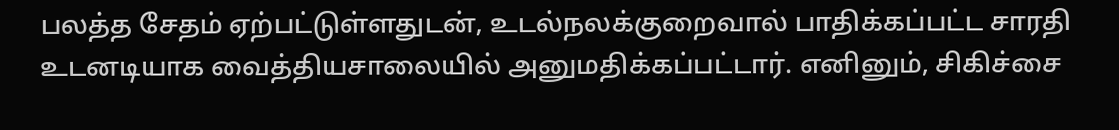பலத்த சேதம் ஏற்பட்டுள்ளதுடன், உடல்நலக்குறைவால் பாதிக்கப்பட்ட சாரதி உடனடியாக வைத்தியசாலையில் அனுமதிக்கப்பட்டார். எனினும், சிகிச்சை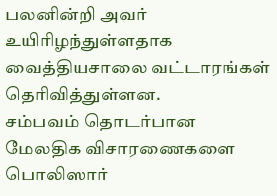பலனின்றி அவர் உயிரிழந்துள்ளதாக வைத்தியசாலை வட்டாரங்கள் தெரிவித்துள்ளன.
சம்பவம் தொடர்பான மேலதிக விசாரணைகளை பொலிஸார்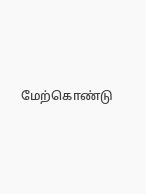மேற்கொண்டு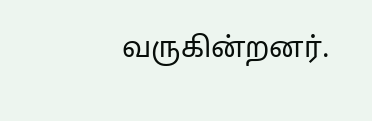வருகின்றனர்.